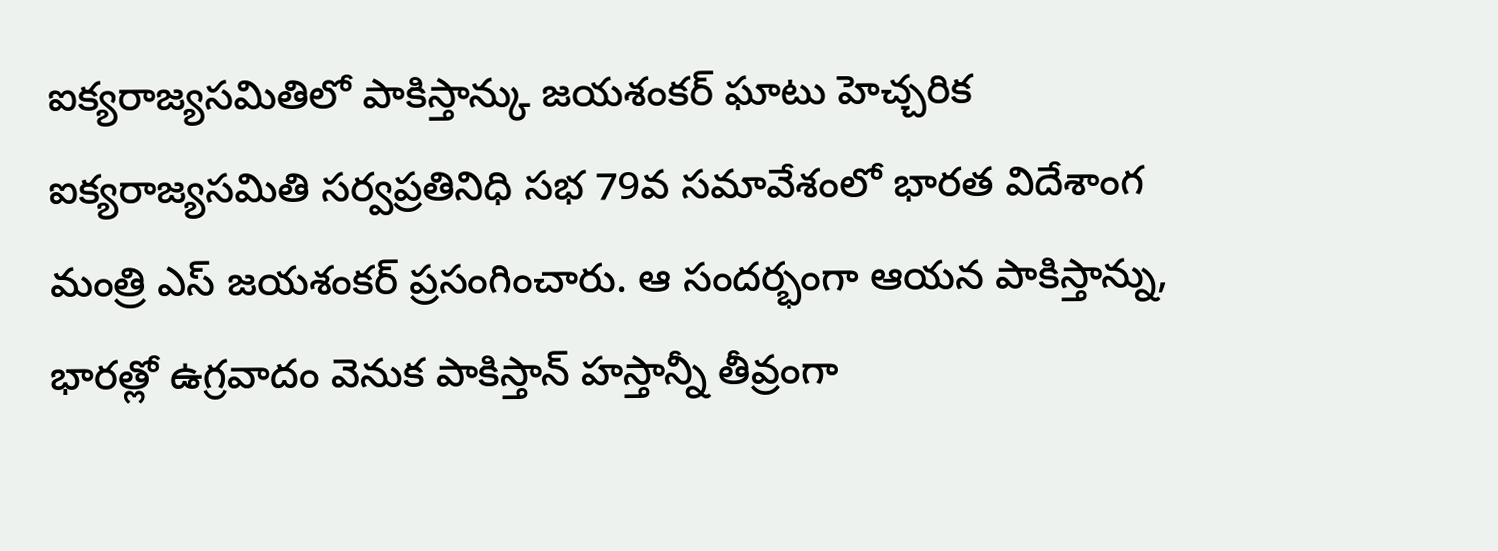ఐక్యరాజ్యసమితిలో పాకిస్తాన్కు జయశంకర్ ఘాటు హెచ్చరిక
ఐక్యరాజ్యసమితి సర్వప్రతినిధి సభ 79వ సమావేశంలో భారత విదేశాంగ మంత్రి ఎస్ జయశంకర్ ప్రసంగించారు. ఆ సందర్భంగా ఆయన పాకిస్తాన్ను, భారత్లో ఉగ్రవాదం వెనుక పాకిస్తాన్ హస్తాన్నీ తీవ్రంగా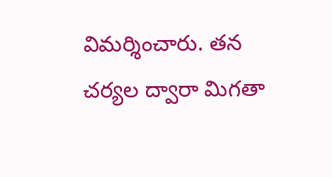విమర్శించారు. తన చర్యల ద్వారా మిగతా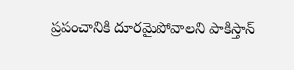ప్రపంచానికి దూరమైపోవాలని పాకిస్తాన్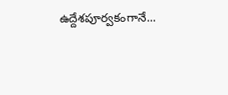ఉద్దేశపూర్వకంగానే...